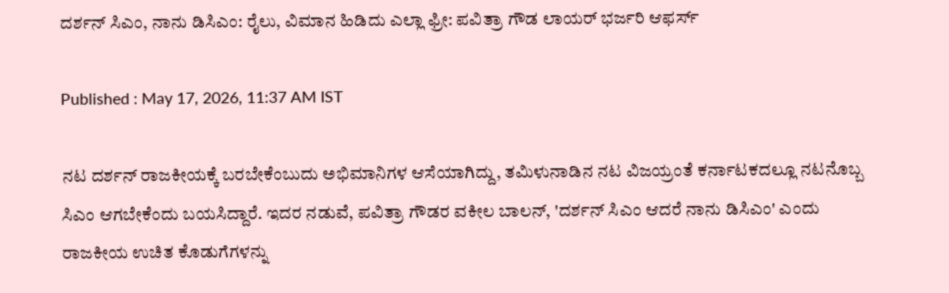ದರ್ಶನ್ ಸಿಎಂ, ನಾನು ಡಿಸಿಎಂ: ರೈಲು, ವಿಮಾನ ಹಿಡಿದು ಎಲ್ಲಾ ಫ್ರೀ: ಪವಿತ್ರಾ ಗೌಡ ಲಾಯರ್ ಭರ್ಜರಿ ಆಫರ್ಸ್

Published : May 17, 2026, 11:37 AM IST

ನಟ ದರ್ಶನ್ ರಾಜಕೀಯಕ್ಕೆ ಬರಬೇಕೆಂಬುದು ಅಭಿಮಾನಿಗಳ ಆಸೆಯಾಗಿದ್ದು, ತಮಿಳುನಾಡಿನ ನಟ ವಿಜಯ್ರಂತೆ ಕರ್ನಾಟಕದಲ್ಲೂ ನಟನೊಬ್ಬ ಸಿಎಂ ಆಗಬೇಕೆಂದು ಬಯಸಿದ್ದಾರೆ. ಇದರ ನಡುವೆ, ಪವಿತ್ರಾ ಗೌಡರ ವಕೀಲ ಬಾಲನ್, 'ದರ್ಶನ್ ಸಿಎಂ ಆದರೆ ನಾನು ಡಿಸಿಎಂ' ಎಂದು ರಾಜಕೀಯ ಉಚಿತ ಕೊಡುಗೆಗಳನ್ನು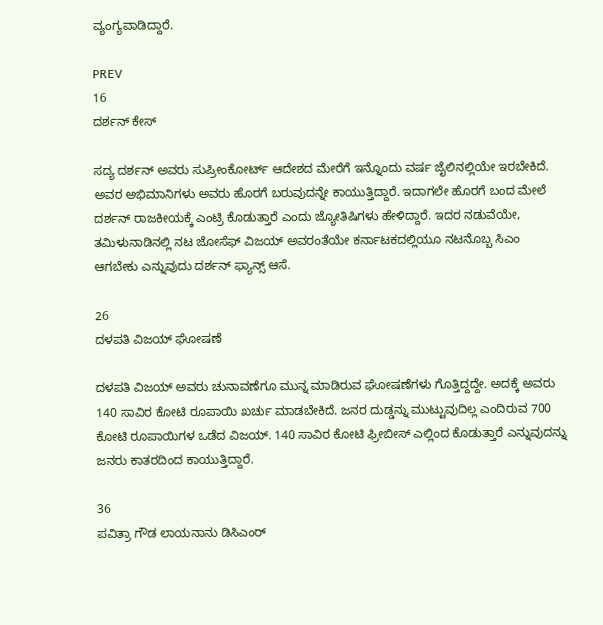ವ್ಯಂಗ್ಯವಾಡಿದ್ದಾರೆ.

PREV
16
ದರ್ಶನ್ ಕೇಸ್

ಸದ್ಯ ದರ್ಶನ್ ಅವರು ಸುಪ್ರೀಂಕೋರ್ಟ್ ಆದೇಶದ ಮೇರೆಗೆ ಇನ್ನೊಂದು ವರ್ಷ ಜೈಲಿನಲ್ಲಿಯೇ ಇರಬೇಕಿದೆ. ಅವರ ಅಭಿಮಾನಿಗಳು ಅವರು ಹೊರಗೆ ಬರುವುದನ್ನೇ ಕಾಯುತ್ತಿದ್ದಾರೆ. ಇದಾಗಲೇ ಹೊರಗೆ ಬಂದ ಮೇಲೆ ದರ್ಶನ್ ರಾಜಕೀಯಕ್ಕೆ ಎಂಟ್ರಿ ಕೊಡುತ್ತಾರೆ ಎಂದು ಜ್ಯೋತಿಷಿಗಳು ಹೇಳಿದ್ದಾರೆ. ಇದರ ನಡುವೆಯೇ, ತಮಿಳುನಾಡಿನಲ್ಲಿ ನಟ ಜೋಸೆಫ್ ವಿಜಯ್ ಅವರಂತೆಯೇ ಕರ್ನಾಟಕದಲ್ಲಿಯೂ ನಟನೊಬ್ಬ ಸಿಎಂ ಆಗಬೇಕು ಎನ್ನುವುದು ದರ್ಶನ್ ಫ್ಯಾನ್ಸ್ ಆಸೆ.

26
ದಳಪತಿ ವಿಜಯ್ ಘೋಷಣೆ

ದಳಪತಿ ವಿಜಯ್ ಅವರು ಚುನಾವಣೆಗೂ ಮುನ್ನ ಮಾಡಿರುವ ಘೋಷಣೆಗಳು ಗೊತ್ತಿದ್ದದ್ದೇ. ಅದಕ್ಕೆ ಅವರು 140 ಸಾವಿರ ಕೋಟಿ ರೂಪಾಯಿ ಖರ್ಚು ಮಾಡಬೇಕಿದೆ. ಜನರ ದುಡ್ಡನ್ನು ಮುಟ್ಟುವುದಿಲ್ಲ ಎಂದಿರುವ 700 ಕೋಟಿ ರೂಪಾಯಿಗಳ ಒಡೆದ ವಿಜಯ್. 140 ಸಾವಿರ ಕೋಟಿ ಫ್ರೀಬೀಸ್ ಎಲ್ಲಿಂದ ಕೊಡುತ್ತಾರೆ ಎನ್ನುವುದನ್ನು ಜನರು ಕಾತರದಿಂದ ಕಾಯುತ್ತಿದ್ದಾರೆ.

36
ಪವಿತ್ರಾ ಗೌಡ ಲಾಯನಾನು ಡಿಸಿಎಂರ್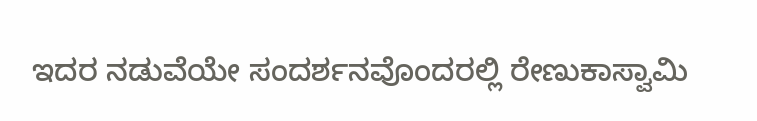ಇದರ ನಡುವೆಯೇ ಸಂದರ್ಶನವೊಂದರಲ್ಲಿ ರೇಣುಕಾಸ್ವಾಮಿ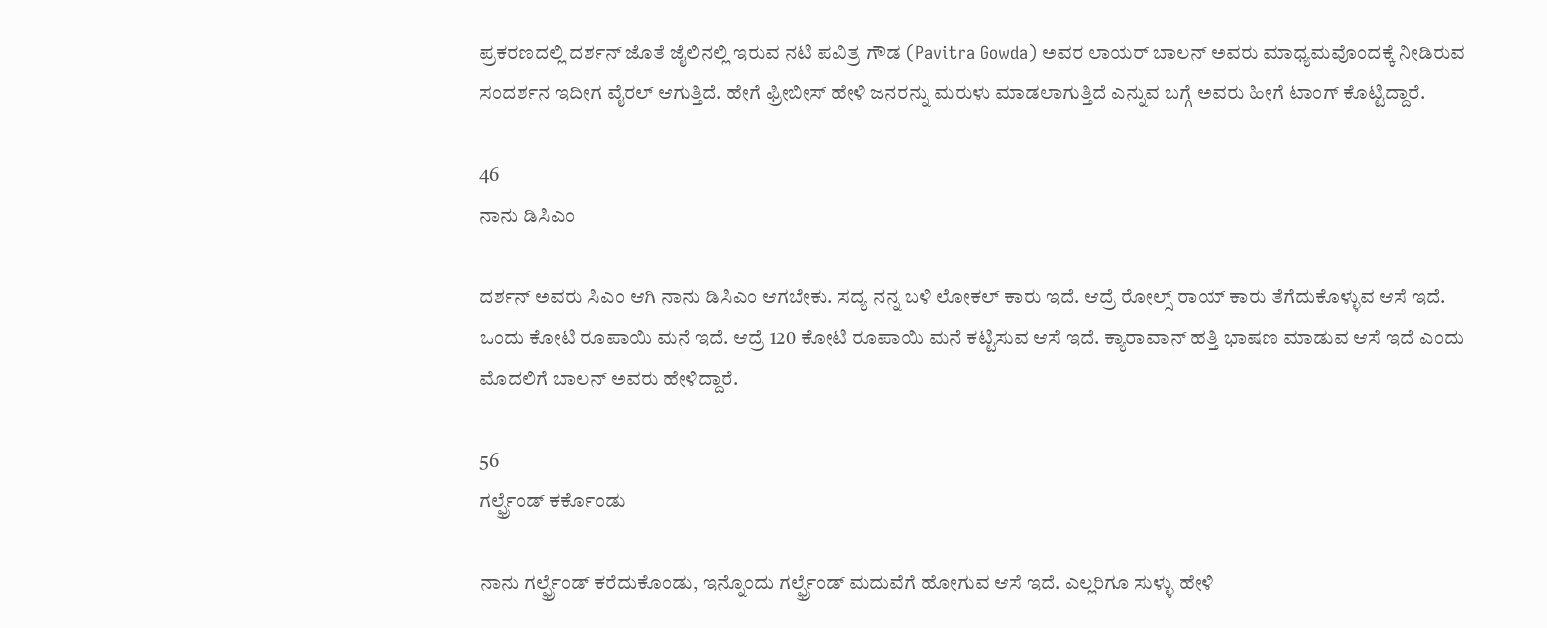ಪ್ರಕರಣದಲ್ಲಿ ದರ್ಶನ್ ಜೊತೆ ಜೈಲಿನಲ್ಲಿ ಇರುವ ನಟಿ ಪವಿತ್ರ ಗೌಡ (Pavitra Gowda) ಅವರ ಲಾಯರ್ ಬಾಲನ್ ಅವರು ಮಾಧ್ಯಮವೊಂದಕ್ಕೆ ನೀಡಿರುವ ಸಂದರ್ಶನ ಇದೀಗ ವೈರಲ್ ಆಗುತ್ತಿದೆ. ಹೇಗೆ ಫ್ರೀಬೀಸ್ ಹೇಳಿ ಜನರನ್ನು ಮರುಳು ಮಾಡಲಾಗುತ್ತಿದೆ ಎನ್ನುವ ಬಗ್ಗೆ ಅವರು ಹೀಗೆ ಟಾಂಗ್ ಕೊಟ್ಟಿದ್ದಾರೆ.

46
ನಾನು ಡಿಸಿಎಂ

ದರ್ಶನ್ ಅವರು ಸಿಎಂ ಆಗಿ ನಾನು ಡಿಸಿಎಂ ಆಗಬೇಕು. ಸದ್ಯ ನನ್ನ ಬಳಿ ಲೋಕಲ್ ಕಾರು ಇದೆ. ಆದ್ರೆ ರೋಲ್ಸ್ ರಾಯ್ ಕಾರು ತೆಗೆದುಕೊಳ್ಳುವ ಆಸೆ ಇದೆ. ಒಂದು ಕೋಟಿ ರೂಪಾಯಿ ಮನೆ ಇದೆ. ಆದ್ರೆ 120 ಕೋಟಿ ರೂಪಾಯಿ ಮನೆ ಕಟ್ಟಿಸುವ ಆಸೆ ಇದೆ. ಕ್ಯಾರಾವಾನ್ ಹತ್ತಿ ಭಾಷಣ ಮಾಡುವ ಆಸೆ ಇದೆ ಎಂದು ಮೊದಲಿಗೆ ಬಾಲನ್ ಅವರು ಹೇಳಿದ್ದಾರೆ.

56
ಗರ್ಲ್ಫ್ರೆಂಡ್ ಕರ್ಕೊಂಡು

ನಾನು ಗರ್ಲ್ಫ್ರೆಂಡ್ ಕರೆದುಕೊಂಡು, ಇನ್ನೊಂದು ಗರ್ಲ್ಫ್ರೆಂಡ್ ಮದುವೆಗೆ ಹೋಗುವ ಆಸೆ ಇದೆ. ಎಲ್ಲರಿಗೂ ಸುಳ್ಳು ಹೇಳಿ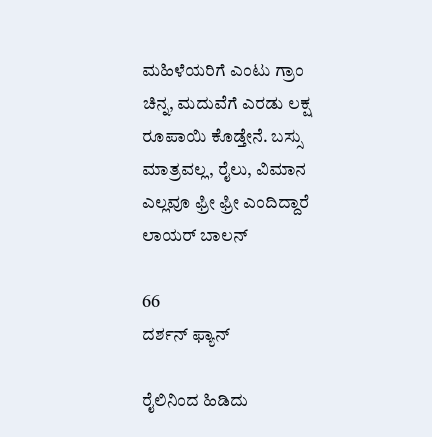ಮಹಿಳೆಯರಿಗೆ ಎಂಟು ಗ್ರಾಂ ಚಿನ್ನ, ಮದುವೆಗೆ ಎರಡು ಲಕ್ಷ ರೂಪಾಯಿ ಕೊಡ್ತೇನೆ. ಬಸ್ಸು ಮಾತ್ರವಲ್ಲ, ರೈಲು, ವಿಮಾನ ಎಲ್ಲವೂ ಫ್ರೀ ಫ್ರೀ ಎಂದಿದ್ದಾರೆ ಲಾಯರ್ ಬಾಲನ್

66
ದರ್ಶನ್ ಫ್ಯಾನ್

ರೈಲಿನಿಂದ ಹಿಡಿದು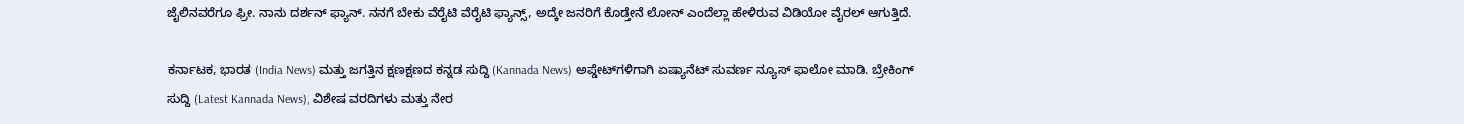ಜೈಲಿನವರೆಗೂ ಫ್ರೀ. ನಾನು ದರ್ಶನ್ ಫ್ಯಾನ್. ನನಗೆ ಬೇಕು ವೆರೈಟಿ ವೆರೈಟಿ ಫ್ಯಾನ್ಸ್, ಅದ್ಕೇ ಜನರಿಗೆ ಕೊಡ್ತೇನೆ ಲೋನ್ ಎಂದೆಲ್ಲಾ ಹೇಳಿರುವ ವಿಡಿಯೋ ವೈರಲ್ ಆಗುತ್ತಿದೆ.

ಕರ್ನಾಟಕ, ಭಾರತ (India News) ಮತ್ತು ಜಗತ್ತಿನ ಕ್ಷಣಕ್ಷಣದ ಕನ್ನಡ ಸುದ್ದಿ (Kannada News) ಅಪ್ಡೇಟ್‌ಗಳಿಗಾಗಿ ಏಷ್ಯಾನೆಟ್ ಸುವರ್ಣ ನ್ಯೂಸ್‌ ಫಾಲೋ ಮಾಡಿ. ಬ್ರೇಕಿಂಗ್ ಸುದ್ದಿ (Latest Kannada News), ವಿಶೇಷ ವರದಿಗಳು ಮತ್ತು ನೇರ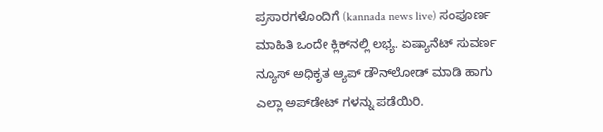ಪ್ರಸಾರಗಳೊಂದಿಗೆ (kannada news live) ಸಂಪೂರ್ಣ ಮಾಹಿತಿ ಒಂದೇ ಕ್ಲಿಕ್‌ನಲ್ಲಿ ಲಭ್ಯ. ಏಷ್ಯಾನೆಟ್ ಸುವರ್ಣ ನ್ಯೂಸ್ ಅಧಿಕೃತ ಆ್ಯಪ್ ಡೌನ್‌ಲೋಡ್ ಮಾಡಿ ಹಾಗು ಎಲ್ಲಾ ಅಪ್‌ಡೇಟ್ ಗಳನ್ನು ಪಡೆಯಿರಿ.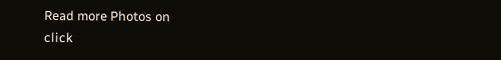Read more Photos on
click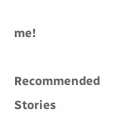me!

Recommended Stories